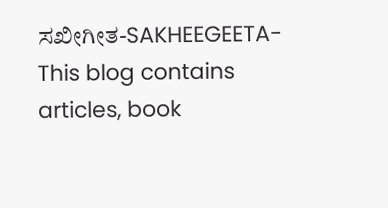ಸಖೀಗೀತ-SAKHEEGEETA-This blog contains articles, book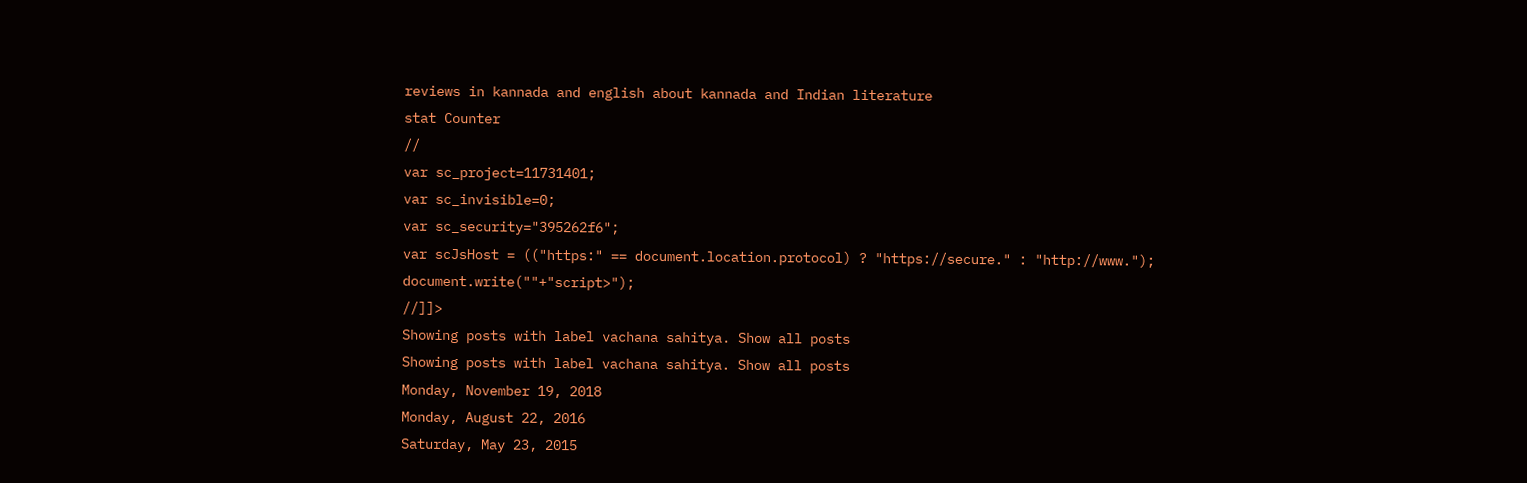reviews in kannada and english about kannada and Indian literature
stat Counter
//
var sc_project=11731401;
var sc_invisible=0;
var sc_security="395262f6";
var scJsHost = (("https:" == document.location.protocol) ? "https://secure." : "http://www.");
document.write(""+"script>");
//]]>
Showing posts with label vachana sahitya. Show all posts
Showing posts with label vachana sahitya. Show all posts
Monday, November 19, 2018
Monday, August 22, 2016
Saturday, May 23, 2015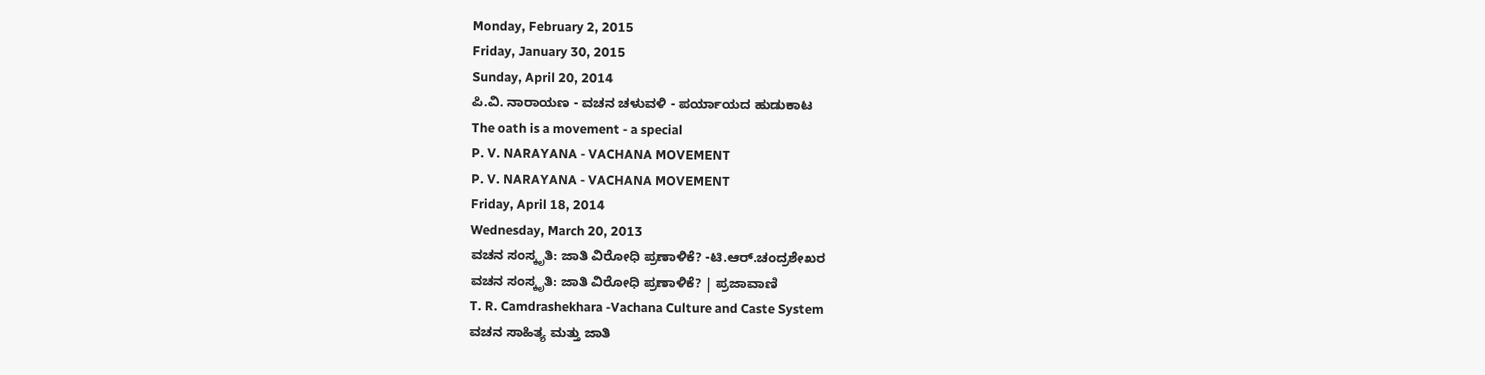Monday, February 2, 2015
Friday, January 30, 2015
Sunday, April 20, 2014
ಪಿ.ವಿ. ನಾರಾಯಣ - ವಚನ ಚಳುವಳಿ - ಪರ್ಯಾಯದ ಹುಡುಕಾಟ
The oath is a movement - a special
P. V. NARAYANA - VACHANA MOVEMENT
P. V. NARAYANA - VACHANA MOVEMENT
Friday, April 18, 2014
Wednesday, March 20, 2013
ವಚನ ಸಂಸ್ಕೃತಿ: ಜಾತಿ ವಿರೋಧಿ ಪ್ರಣಾಳಿಕೆ? -ಟಿ.ಆರ್.ಚಂದ್ರಶೇಖರ
ವಚನ ಸಂಸ್ಕೃತಿ: ಜಾತಿ ವಿರೋಧಿ ಪ್ರಣಾಳಿಕೆ? | ಪ್ರಜಾವಾಣಿ
T. R. Camdrashekhara -Vachana Culture and Caste System
ವಚನ ಸಾಹಿತ್ಯ ಮತ್ತು ಜಾತಿ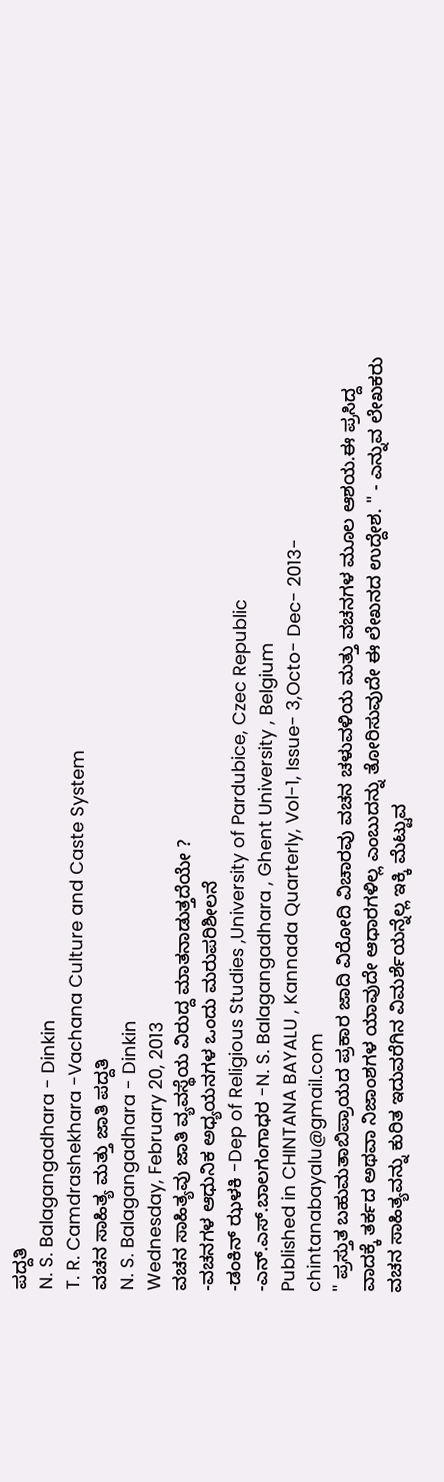ಪದ್ದತಿ
N. S. Balagangadhara - Dinkin
T. R. Camdrashekhara -Vachana Culture and Caste System
ವಚನ ಸಾಹಿತ್ಯ ಮತ್ತು ಜಾತಿ ಪದ್ದತಿ
N. S. Balagangadhara - Dinkin
Wednesday, February 20, 2013
ವಚನ ಸಾಹಿತ್ಯವು ಜಾತಿ ವ್ಯವಸ್ಥೆಯ ವಿರುದ್ದ ಮಾತನಾಡುತ್ತದೆಯೇ ?
-ವಚನಗಳ ಆಧುನಿಕ ಅಧ್ಯಯನಗಳ ಒಂದು ಮರುಪರಿಶೀಲನೆ
-ಡಂಕಿನ್ ಝಳಕಿ -Dep of Religious Studies ,University of Pardubice, Czec Republic
-ಎನ್.ಎಸ್.ಬಾಲಗಂಗಾಧರ -N. S. Balagangadhara , Ghent University , Belgium
Published in CHINTANA BAYALU , Kannada Quarterly, Vol-1, Issue- 3,Octo- Dec- 2013-chintanabayalu@gmail.com
" ಪ್ರಸ್ತುತ ಬಹುಮತಾಬಿಪ್ರಾಯದ ಪ್ರಕಾರ ಜಾದಿ ವಿರೋದಿ ವಿಚಾರವು ವಚನ ಚಳುವಳಿಯ ಮತ್ತು ವಚನಗಳ ಮೂಲ ಆಶಯ.ಈ ಪ್ರಸಿದ್ದ ವಾದಕ್ಕೆ ತರ್ಕದ ಅಥವಾ ನಿಜಾಂಶಗಳ ಯಾವುದೇ ಆಧಾರಗಳಿಲ್ಲ ಎಂಬುದನ್ನು ತೋರಿಸುವುದೇ ಈ ಲೇಖನದ ಉದ್ದೇಶ. " - ಎನ್ನುವ ಲೇಖಕರು ವಚನ ಸಾಹಿತ್ಯವನ್ನು ಕುರಿತ ಇದುವರೆಗಿನ ವಿಮರ್ಶೆಯನ್ನೆಲ್ಲ ಇಕ್ಕಿ ಮೆಟ್ಟುವ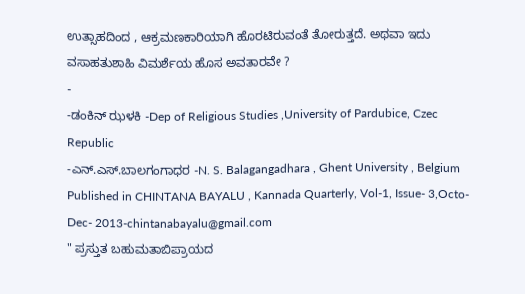ಉತ್ಸಾಹದಿಂದ , ಆಕ್ರಮಣಕಾರಿಯಾಗಿ ಹೊರಟಿರುವಂತೆ ತೋರುತ್ತದೆ. ಅಥವಾ ಇದು ವಸಾಹತುಶಾಹಿ ವಿಮರ್ಶೆಯ ಹೊಸ ಅವತಾರವೇ ?
-
-ಡಂಕಿನ್ ಝಳಕಿ -Dep of Religious Studies ,University of Pardubice, Czec Republic
-ಎನ್.ಎಸ್.ಬಾಲಗಂಗಾಧರ -N. S. Balagangadhara , Ghent University , Belgium
Published in CHINTANA BAYALU , Kannada Quarterly, Vol-1, Issue- 3,Octo- Dec- 2013-chintanabayalu@gmail.com
" ಪ್ರಸ್ತುತ ಬಹುಮತಾಬಿಪ್ರಾಯದ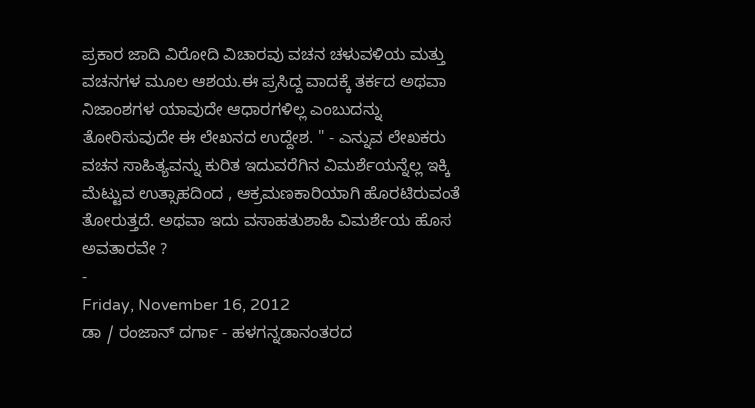ಪ್ರಕಾರ ಜಾದಿ ವಿರೋದಿ ವಿಚಾರವು ವಚನ ಚಳುವಳಿಯ ಮತ್ತು ವಚನಗಳ ಮೂಲ ಆಶಯ.ಈ ಪ್ರಸಿದ್ದ ವಾದಕ್ಕೆ ತರ್ಕದ ಅಥವಾ ನಿಜಾಂಶಗಳ ಯಾವುದೇ ಆಧಾರಗಳಿಲ್ಲ ಎಂಬುದನ್ನು ತೋರಿಸುವುದೇ ಈ ಲೇಖನದ ಉದ್ದೇಶ. " - ಎನ್ನುವ ಲೇಖಕರು ವಚನ ಸಾಹಿತ್ಯವನ್ನು ಕುರಿತ ಇದುವರೆಗಿನ ವಿಮರ್ಶೆಯನ್ನೆಲ್ಲ ಇಕ್ಕಿ ಮೆಟ್ಟುವ ಉತ್ಸಾಹದಿಂದ , ಆಕ್ರಮಣಕಾರಿಯಾಗಿ ಹೊರಟಿರುವಂತೆ ತೋರುತ್ತದೆ. ಅಥವಾ ಇದು ವಸಾಹತುಶಾಹಿ ವಿಮರ್ಶೆಯ ಹೊಸ ಅವತಾರವೇ ?
-
Friday, November 16, 2012
ಡಾ / ರಂಜಾನ್ ದರ್ಗಾ - ಹಳಗನ್ನಡಾನಂತರದ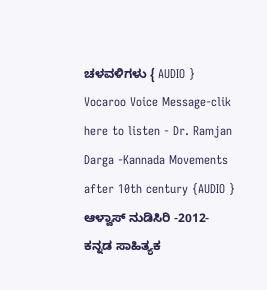ಚಳವಳಿಗಳು { AUDIO }
Vocaroo Voice Message-clik here to listen - Dr. Ramjan Darga -Kannada Movements after 10th century {AUDIO }
ಆಳ್ವಾಸ್ ನುಡಿಸಿರಿ -2012- ಕನ್ನಡ ಸಾಹಿತ್ಯಕ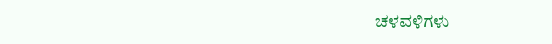ಚಳವಳಿಗಳು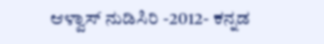ಆಳ್ವಾಸ್ ನುಡಿಸಿರಿ -2012- ಕನ್ನಡ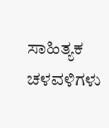ಸಾಹಿತ್ಯಕ ಚಳವಳಿಗಳು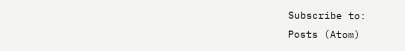Subscribe to:
Posts (Atom)